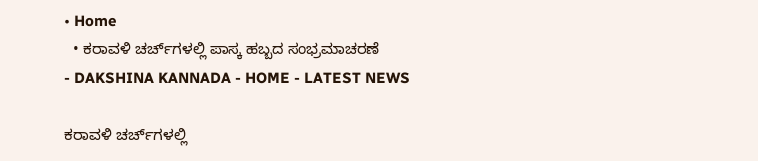• Home
  • ಕರಾವಳಿ ಚರ್ಚ್‌ಗಳಲ್ಲಿ ಪಾಸ್ಕ ಹಬ್ಬದ ಸಂಭ್ರಮಾಚರಣೆ
- DAKSHINA KANNADA - HOME - LATEST NEWS

ಕರಾವಳಿ ಚರ್ಚ್‌ಗಳಲ್ಲಿ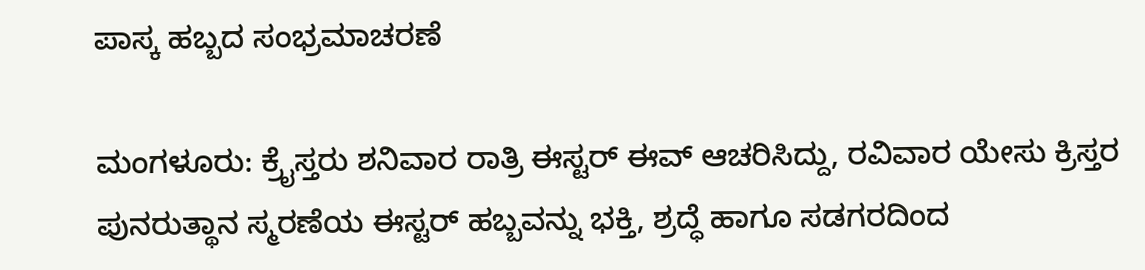ಪಾಸ್ಕ ಹಬ್ಬದ ಸಂಭ್ರಮಾಚರಣೆ

ಮಂಗಳೂರು: ಕ್ರೈಸ್ತರು ಶನಿವಾರ ರಾತ್ರಿ ಈಸ್ಟರ್ ಈವ್ ಆಚರಿಸಿದ್ದು, ರವಿವಾರ ಯೇಸು ಕ್ರಿಸ್ತರ ಪುನರುತ್ಥಾನ ಸ್ಮರಣೆಯ ಈಸ್ಟರ್ ಹಬ್ಬವನ್ನು ಭಕ್ತಿ, ಶ್ರದ್ಧೆ ಹಾಗೂ ಸಡಗರದಿಂದ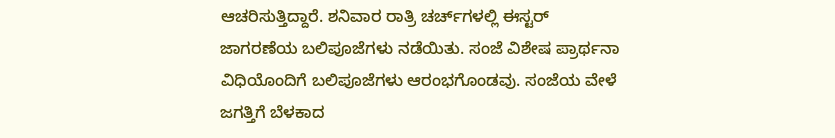ಆಚರಿಸುತ್ತಿದ್ದಾರೆ. ಶನಿವಾರ ರಾತ್ರಿ ಚರ್ಚ್‌ಗಳಲ್ಲಿ ಈಸ್ಟರ್ ಜಾಗರಣೆಯ ಬಲಿಪೂಜೆಗಳು ನಡೆಯಿತು. ಸಂಜೆ ವಿಶೇಷ ಪ್ರಾರ್ಥನಾ ವಿಧಿಯೊಂದಿಗೆ ಬಲಿಪೂಜೆಗಳು ಆರಂಭಗೊಂಡವು. ಸಂಜೆಯ ವೇಳೆ ಜಗತ್ತಿಗೆ ಬೆಳಕಾದ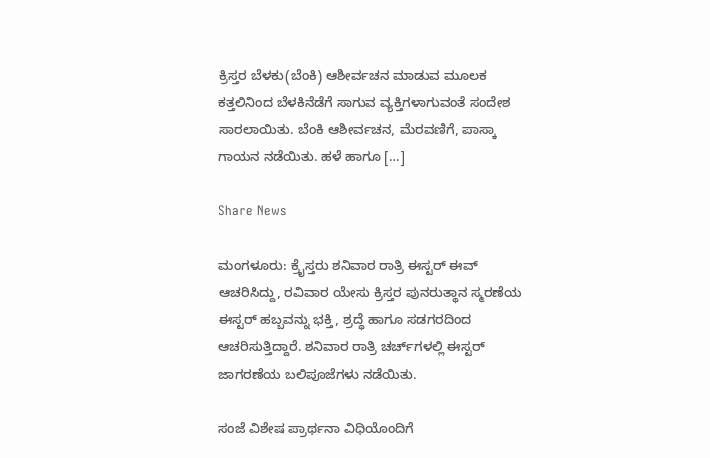ಕ್ರಿಸ್ತರ ಬೆಳಕು(ಬೆಂಕಿ) ಆಶೀರ್ವಚನ ಮಾಡುವ ಮೂಲಕ ಕತ್ತಲಿನಿಂದ ಬೆಳಕಿನೆಡೆಗೆ ಸಾಗುವ ವ್ಯಕ್ತಿಗಳಾಗುವಂತೆ ಸಂದೇಶ ಸಾರಲಾಯಿತು. ಬೆಂಕಿ ಆಶೀರ್ವಚನ, ಮೆರವಣಿಗೆ, ಪಾಸ್ಕಾ ಗಾಯನ ನಡೆಯಿತು. ಹಳೆ ಹಾಗೂ […]

Share News

ಮಂಗಳೂರು: ಕ್ರೈಸ್ತರು ಶನಿವಾರ ರಾತ್ರಿ ಈಸ್ಟರ್ ಈವ್ ಆಚರಿಸಿದ್ದು, ರವಿವಾರ ಯೇಸು ಕ್ರಿಸ್ತರ ಪುನರುತ್ಥಾನ ಸ್ಮರಣೆಯ ಈಸ್ಟರ್ ಹಬ್ಬವನ್ನು ಭಕ್ತಿ, ಶ್ರದ್ಧೆ ಹಾಗೂ ಸಡಗರದಿಂದ ಆಚರಿಸುತ್ತಿದ್ದಾರೆ. ಶನಿವಾರ ರಾತ್ರಿ ಚರ್ಚ್‌ಗಳಲ್ಲಿ ಈಸ್ಟರ್ ಜಾಗರಣೆಯ ಬಲಿಪೂಜೆಗಳು ನಡೆಯಿತು.

ಸಂಜೆ ವಿಶೇಷ ಪ್ರಾರ್ಥನಾ ವಿಧಿಯೊಂದಿಗೆ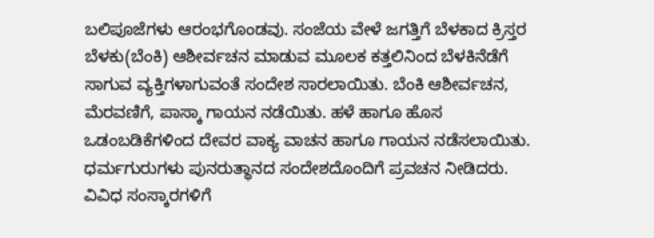ಬಲಿಪೂಜೆಗಳು ಆರಂಭಗೊಂಡವು. ಸಂಜೆಯ ವೇಳೆ ಜಗತ್ತಿಗೆ ಬೆಳಕಾದ ಕ್ರಿಸ್ತರ ಬೆಳಕು(ಬೆಂಕಿ) ಆಶೀರ್ವಚನ ಮಾಡುವ ಮೂಲಕ ಕತ್ತಲಿನಿಂದ ಬೆಳಕಿನೆಡೆಗೆ ಸಾಗುವ ವ್ಯಕ್ತಿಗಳಾಗುವಂತೆ ಸಂದೇಶ ಸಾರಲಾಯಿತು. ಬೆಂಕಿ ಆಶೀರ್ವಚನ, ಮೆರವಣಿಗೆ, ಪಾಸ್ಕಾ ಗಾಯನ ನಡೆಯಿತು. ಹಳೆ ಹಾಗೂ ಹೊಸ ಒಡಂಬಡಿಕೆಗಳಿಂದ ದೇವರ ವಾಕ್ಯ ವಾಚನ ಹಾಗೂ ಗಾಯನ ನಡೆಸಲಾಯಿತು. ಧರ್ಮಗುರುಗಳು ಪುನರುತ್ಥಾನದ ಸಂದೇಶದೊಂದಿಗೆ ಪ್ರವಚನ ನೀಡಿದರು. ವಿವಿಧ ಸಂಸ್ಕಾರಗಳಿಗೆ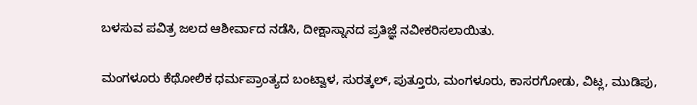ಬಳಸುವ ಪವಿತ್ರ ಜಲದ ಆಶೀರ್ವಾದ ನಡೆಸಿ, ದೀಕ್ಷಾಸ್ನಾನದ ಪ್ರತಿಜ್ಞೆ ನವೀಕರಿಸಲಾಯಿತು.

ಮಂಗಳೂರು ಕೆಥೋಲಿಕ ಧರ್ಮಪ್ರಾಂತ್ಯದ ಬಂಟ್ವಾಳ, ಸುರತ್ಕಲ್, ಪುತ್ತೂರು, ಮಂಗಳೂರು, ಕಾಸರಗೋಡು, ವಿಟ್ಲ, ಮುಡಿಪು,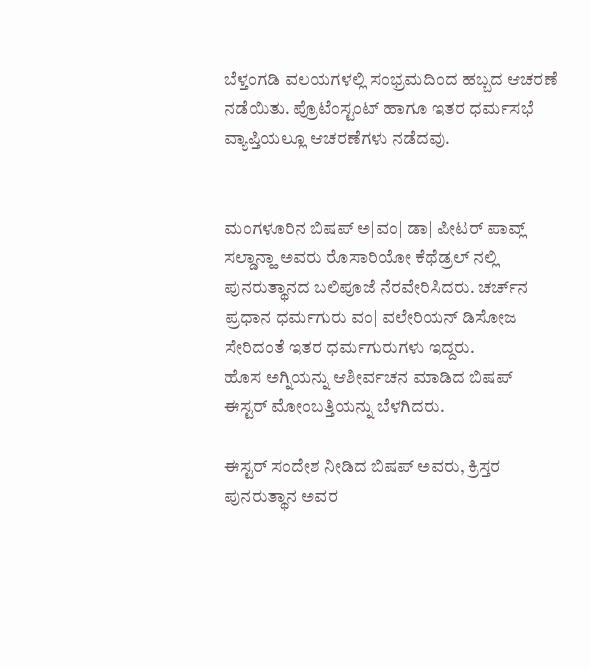ಬೆಳ್ತಂಗಡಿ ವಲಯಗಳಲ್ಲಿ ಸಂಭ್ರಮದಿಂದ ಹಬ್ಬದ ಆಚರಣೆ ನಡೆಯಿತು. ಪ್ರೊಟೆಂಸ್ಟಂಟ್ ಹಾಗೂ ಇತರ ಧರ್ಮಸಭೆ ವ್ಯಾಪ್ತಿಯಲ್ಲೂ ಆಚರಣೆಗಳು ನಡೆದವು.


ಮಂಗಳೂರಿನ ಬಿಷಪ್ ಅ|ವಂ| ಡಾ| ಪೀಟರ್ ಪಾವ್ಲ್ ಸಲ್ಡಾನ್ಹಾ ಅವರು ರೊಸಾರಿಯೋ ಕೆಥೆಡ್ರಲ್ ನಲ್ಲಿ ಪುನರುತ್ಥಾನದ ಬಲಿಪೂಜೆ ನೆರವೇರಿಸಿದರು. ಚರ್ಚ್‌ನ ಪ್ರಧಾನ ಧರ್ಮಗುರು ವಂ| ವಲೇರಿಯನ್ ಡಿಸೋಜ ಸೇರಿದಂತೆ ಇತರ ಧರ್ಮಗುರುಗಳು ಇದ್ದರು.
ಹೊಸ ಅಗ್ನಿಯನ್ನು ಆಶೀರ್ವಚನ ಮಾಡಿದ ಬಿಷಪ್ ಈಸ್ಟರ್ ಮೋಂಬತ್ತಿಯನ್ನು ಬೆಳಗಿದರು.

ಈಸ್ಟರ್ ಸಂದೇಶ ನೀಡಿದ ಬಿಷಪ್ ಅವರು, ಕ್ರಿಸ್ತರ ಪುನರುತ್ಥಾನ ಅವರ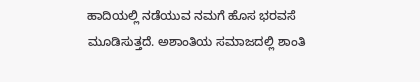ಹಾದಿಯಲ್ಲಿ ನಡೆಯುವ ನಮಗೆ ಹೊಸ ಭರವಸೆ ಮೂಡಿಸುತ್ತದೆ. ಅಶಾಂತಿಯ ಸಮಾಜದಲ್ಲಿ ಶಾಂತಿ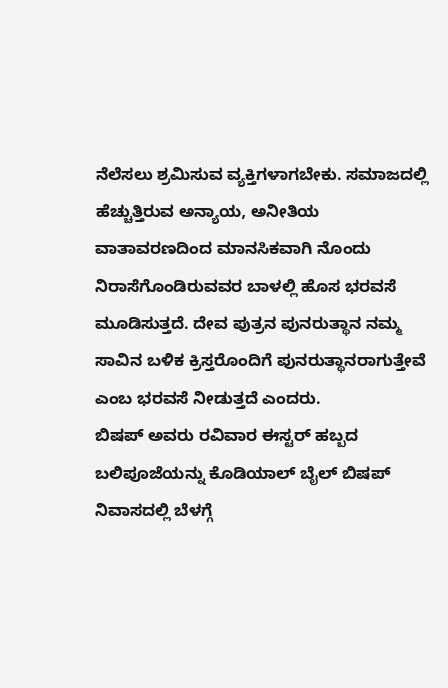ನೆಲೆಸಲು ಶ್ರಮಿಸುವ ವ್ಯಕ್ತಿಗಳಾಗಬೇಕು. ಸಮಾಜದಲ್ಲಿ ಹೆಚ್ಚುತ್ತಿರುವ ಅನ್ಯಾಯ, ಅನೀತಿಯ ವಾತಾವರಣದಿಂದ ಮಾನಸಿಕವಾಗಿ ನೊಂದು ನಿರಾಸೆಗೊಂಡಿರುವವರ ಬಾಳಲ್ಲಿ ಹೊಸ ಭರವಸೆ ಮೂಡಿಸುತ್ತದೆ. ದೇವ ಪುತ್ರನ ಪುನರುತ್ಥಾನ ನಮ್ಮ ಸಾವಿನ ಬಳಿಕ ಕ್ರಿಸ್ತರೊಂದಿಗೆ ಪುನರುತ್ಥಾನರಾಗುತ್ತೇವೆ ಎಂಬ ಭರವಸೆ ನೀಡುತ್ತದೆ ಎಂದರು.
ಬಿಷಪ್ ಅವರು ರವಿವಾರ ಈಸ್ಟರ್ ಹಬ್ಬದ ಬಲಿಪೂಜೆಯನ್ನು ಕೊಡಿಯಾಲ್‌ ಬೈಲ್ ಬಿಷಪ್ ನಿವಾಸದಲ್ಲಿ ಬೆಳಗ್ಗೆ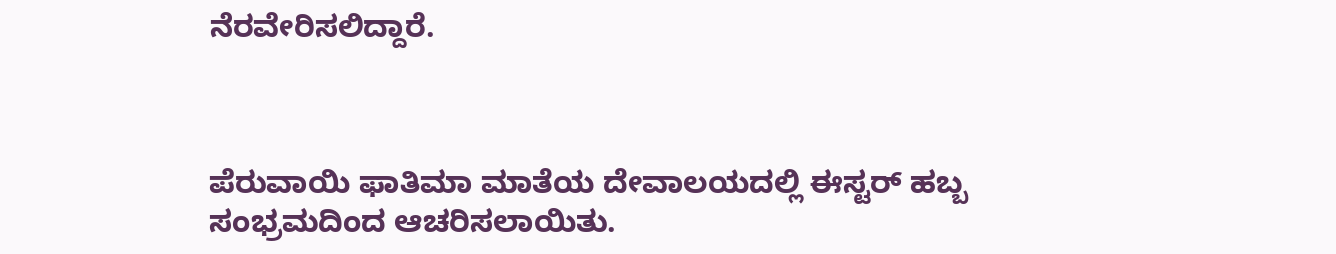ನೆರವೇರಿಸಲಿದ್ದಾರೆ.



ಪೆರುವಾಯಿ ಫಾತಿಮಾ ಮಾತೆಯ ದೇವಾಲಯದಲ್ಲಿ ಈಸ್ಟರ್ ಹಬ್ಬ ಸಂಭ್ರಮದಿಂದ ಆಚರಿಸಲಾಯಿತು.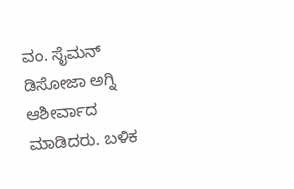ವಂ. ಸೈಮನ್ ಡಿಸೋಜಾ ಅಗ್ನಿ ಆಶೀರ್ವಾದ ಮಾಡಿದರು. ಬಳಿಕ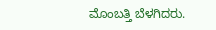ಮೊಂಬತ್ತಿ ಬೆಳಗಿದರು.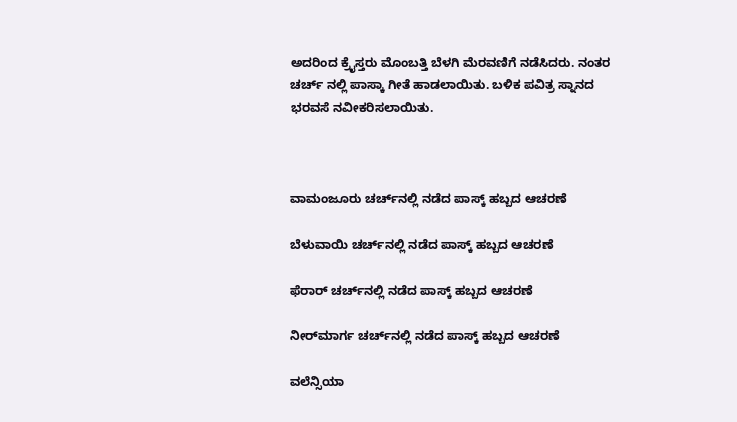ಅದರಿಂದ ಕ್ರೈಸ್ತರು ಮೊಂಬತ್ತಿ ಬೆಳಗಿ ಮೆರವಣಿಗೆ ನಡೆಸಿದರು. ನಂತರ ಚರ್ಚ್ ನಲ್ಲಿ ಪಾಸ್ಕಾ ಗೀತೆ ಹಾಡಲಾಯಿತು. ಬಳಿಕ ಪವಿತ್ರ ಸ್ನಾನದ ಭರವಸೆ ನವೀಕರಿಸಲಾಯಿತು.



ವಾಮಂಜೂರು ಚರ್ಚ್‌ನಲ್ಲಿ ನಡೆದ ಪಾಸ್ಕ್‌ ಹಬ್ಬದ ಆಚರಣೆ

ಬೆಳುವಾಯಿ ಚರ್ಚ್‌ನಲ್ಲಿ ನಡೆದ ಪಾಸ್ಕ್‌ ಹಬ್ಬದ ಆಚರಣೆ

ಫೆರಾರ್‌ ಚರ್ಚ್‌ನಲ್ಲಿ ನಡೆದ ಪಾಸ್ಕ್‌ ಹಬ್ಬದ ಆಚರಣೆ

ನೀರ್‌ಮಾರ್ಗ ಚರ್ಚ್‌ನಲ್ಲಿ ನಡೆದ ಪಾಸ್ಕ್‌ ಹಬ್ಬದ ಆಚರಣೆ

ವಲೆನ್ಸಿಯಾ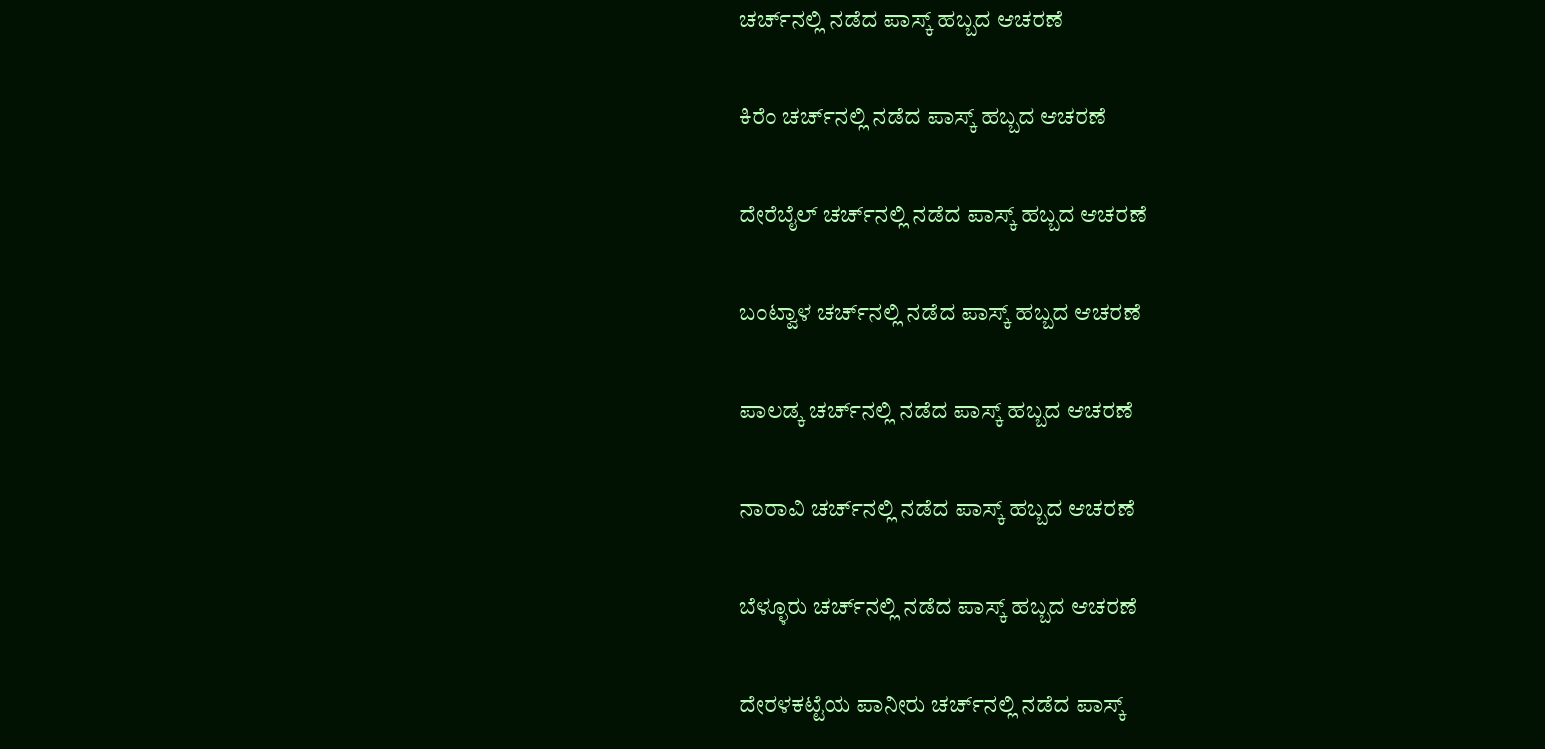ಚರ್ಚ್‌ನಲ್ಲಿ ನಡೆದ ಪಾಸ್ಕ್‌ ಹಬ್ಬದ ಆಚರಣೆ

ಕಿರೆಂ ಚರ್ಚ್‌ನಲ್ಲಿ ನಡೆದ ಪಾಸ್ಕ್‌ ಹಬ್ಬದ ಆಚರಣೆ

ದೇರೆಬೈಲ್‌ ಚರ್ಚ್‌ನಲ್ಲಿ ನಡೆದ ಪಾಸ್ಕ್‌ ಹಬ್ಬದ ಆಚರಣೆ

ಬಂಟ್ವಾಳ ಚರ್ಚ್‌ನಲ್ಲಿ ನಡೆದ ಪಾಸ್ಕ್‌ ಹಬ್ಬದ ಆಚರಣೆ

ಪಾಲಡ್ಕ ಚರ್ಚ್‌ನಲ್ಲಿ ನಡೆದ ಪಾಸ್ಕ್‌ ಹಬ್ಬದ ಆಚರಣೆ

ನಾರಾವಿ ಚರ್ಚ್‌ನಲ್ಲಿ ನಡೆದ ಪಾಸ್ಕ್‌ ಹಬ್ಬದ ಆಚರಣೆ

ಬೆಳ್ಳೂರು ಚರ್ಚ್‌ನಲ್ಲಿ ನಡೆದ ಪಾಸ್ಕ್‌ ಹಬ್ಬದ ಆಚರಣೆ

ದೇರಳಕಟ್ಟೆಯ ಪಾನೀರು ಚರ್ಚ್‌ನಲ್ಲಿ ನಡೆದ ಪಾಸ್ಕ್‌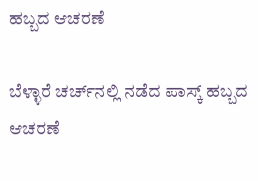ಹಬ್ಬದ ಆಚರಣೆ

ಬೆಳ್ಳಾರೆ ಚರ್ಚ್‌ನಲ್ಲಿ ನಡೆದ ಪಾಸ್ಕ್‌ ಹಬ್ಬದ ಆಚರಣೆ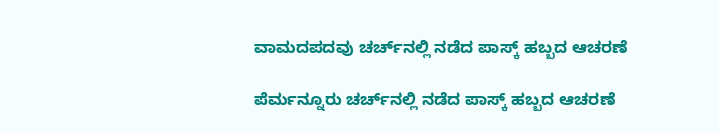ವಾಮದಪದವು ಚರ್ಚ್‌ನಲ್ಲಿ ನಡೆದ ಪಾಸ್ಕ್‌ ಹಬ್ಬದ ಆಚರಣೆ

ಪೆರ್ಮನ್ನೂರು ಚರ್ಚ್‌ನಲ್ಲಿ ನಡೆದ ಪಾಸ್ಕ್‌ ಹಬ್ಬದ ಆಚರಣೆ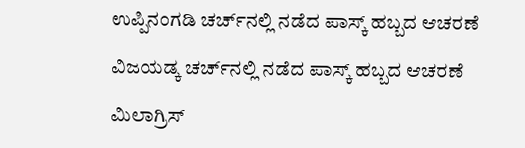ಉಪ್ಪಿನಂಗಡಿ ಚರ್ಚ್‌ನಲ್ಲಿ ನಡೆದ ಪಾಸ್ಕ್‌ ಹಬ್ಬದ ಆಚರಣೆ

ವಿಜಯಡ್ಕ ಚರ್ಚ್‌ನಲ್ಲಿ ನಡೆದ ಪಾಸ್ಕ್‌ ಹಬ್ಬದ ಆಚರಣೆ

ಮಿಲಾಗ್ರಿಸ್‌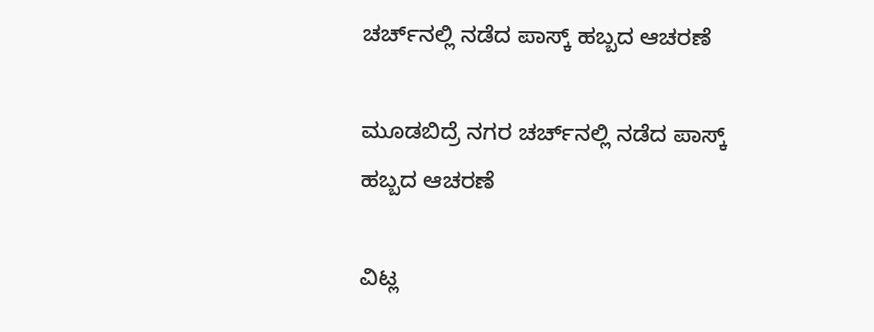ಚರ್ಚ್‌ನಲ್ಲಿ ನಡೆದ ಪಾಸ್ಕ್‌ ಹಬ್ಬದ ಆಚರಣೆ

ಮೂಡಬಿದ್ರೆ ನಗರ ಚರ್ಚ್‌ನಲ್ಲಿ ನಡೆದ ಪಾಸ್ಕ್‌ ಹಬ್ಬದ ಆಚರಣೆ

ವಿಟ್ಲ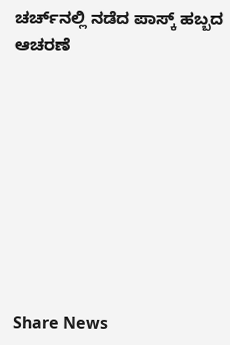ಚರ್ಚ್‌ನಲ್ಲಿ ನಡೆದ ಪಾಸ್ಕ್‌ ಹಬ್ಬದ ಆಚರಣೆ









Share News